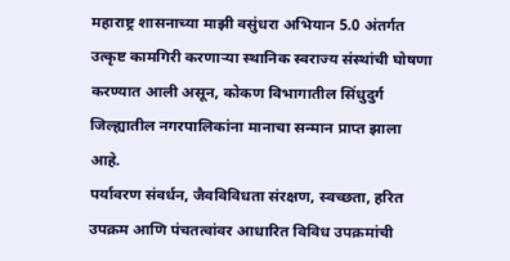महाराष्ट्र शासनाच्या माझी वसुंधरा अभियान 5.0 अंतर्गत उत्कृष्ट कामगिरी करणाऱ्या स्थानिक स्वराज्य संस्थांची घोषणा करण्यात आली असून, कोकण विभागातील सिंधुदुर्ग जिल्ह्यातील नगरपालिकांना मानाचा सन्मान प्राप्त झाला आहे.
पर्यावरण संवर्धन, जैवविविधता संरक्षण, स्वच्छता, हरित उपक्रम आणि पंचतत्वांवर आधारित विविध उपक्रमांची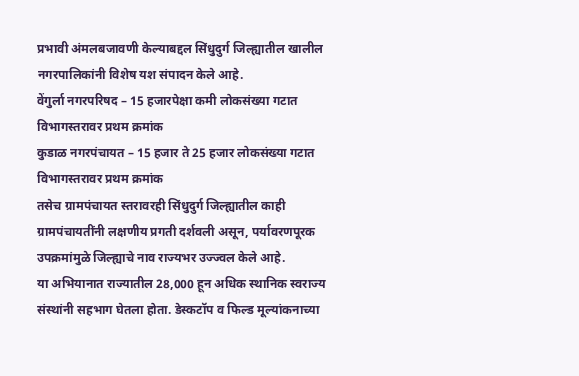प्रभावी अंमलबजावणी केल्याबद्दल सिंधुदुर्ग जिल्ह्यातील खालील नगरपालिकांनी विशेष यश संपादन केले आहे.
वेंगुर्ला नगरपरिषद – 15 हजारपेक्षा कमी लोकसंख्या गटात विभागस्तरावर प्रथम क्रमांक
कुडाळ नगरपंचायत – 15 हजार ते 25 हजार लोकसंख्या गटात विभागस्तरावर प्रथम क्रमांक
तसेच ग्रामपंचायत स्तरावरही सिंधुदुर्ग जिल्ह्यातील काही ग्रामपंचायतींनी लक्षणीय प्रगती दर्शवली असून, पर्यावरणपूरक उपक्रमांमुळे जिल्ह्याचे नाव राज्यभर उज्ज्वल केले आहे.
या अभियानात राज्यातील 28,000 हून अधिक स्थानिक स्वराज्य संस्थांनी सहभाग घेतला होता. डेस्कटॉप व फिल्ड मूल्यांकनाच्या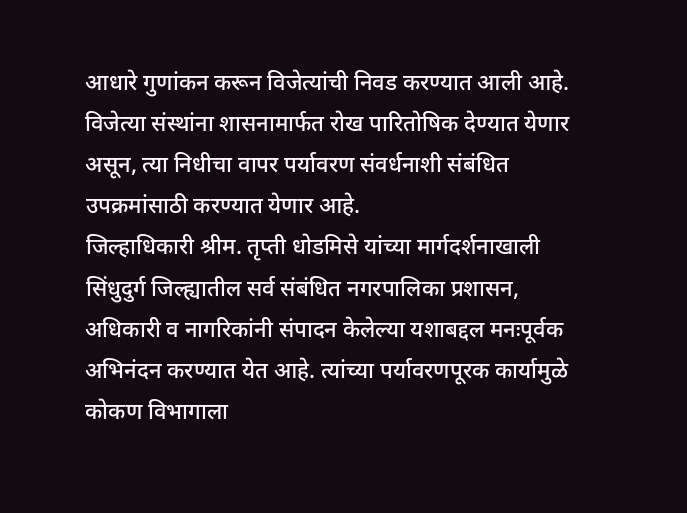आधारे गुणांकन करून विजेत्यांची निवड करण्यात आली आहे. विजेत्या संस्थांना शासनामार्फत रोख पारितोषिक देण्यात येणार असून, त्या निधीचा वापर पर्यावरण संवर्धनाशी संबंधित उपक्रमांसाठी करण्यात येणार आहे.
जिल्हाधिकारी श्रीम. तृप्ती धोडमिसे यांच्या मार्गदर्शनाखाली सिंधुदुर्ग जिल्ह्यातील सर्व संबंधित नगरपालिका प्रशासन, अधिकारी व नागरिकांनी संपादन केलेल्या यशाबद्दल मनःपूर्वक अभिनंदन करण्यात येत आहे. त्यांच्या पर्यावरणपूरक कार्यामुळे कोकण विभागाला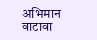अभिमान वाटावा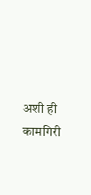अशी ही कामगिरी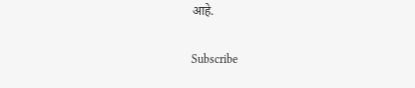आहे.

Subscribe